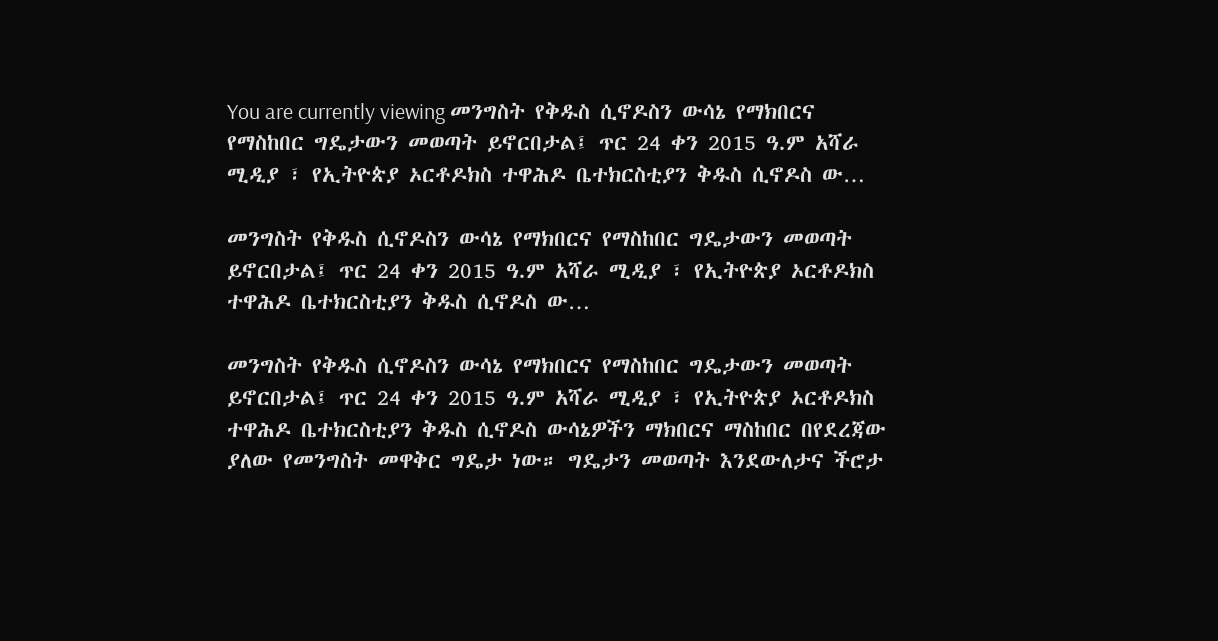You are currently viewing መንግስት የቅዱስ ሲኖዶስን ውሳኔ የማክበርና የማስከበር ግዴታውን መወጣት ይኖርበታል፤ ጥር 24 ቀን 2015 ዓ.ም አሻራ ሚዲያ ፣ የኢትዮጵያ ኦርቶዶክስ ተዋሕዶ ቤተክርስቲያን ቅዱስ ሲኖዶስ ው…

መንግስት የቅዱስ ሲኖዶስን ውሳኔ የማክበርና የማስከበር ግዴታውን መወጣት ይኖርበታል፤ ጥር 24 ቀን 2015 ዓ.ም አሻራ ሚዲያ ፣ የኢትዮጵያ ኦርቶዶክስ ተዋሕዶ ቤተክርስቲያን ቅዱስ ሲኖዶስ ው…

መንግስት የቅዱስ ሲኖዶስን ውሳኔ የማክበርና የማስከበር ግዴታውን መወጣት ይኖርበታል፤ ጥር 24 ቀን 2015 ዓ.ም አሻራ ሚዲያ ፣ የኢትዮጵያ ኦርቶዶክስ ተዋሕዶ ቤተክርስቲያን ቅዱስ ሲኖዶስ ውሳኔዎችን ማክበርና ማስከበር በየደረጃው ያለው የመንግስት መዋቅር ግዴታ ነው። ግዴታን መወጣት እንደውለታና ችሮታ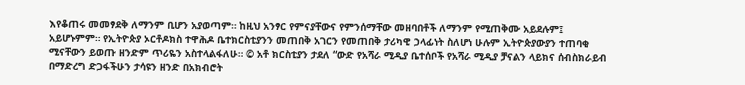እየቆጠሩ መመፃደቅ ለማንም ቢሆን አያወጣም። ከዚህ አንፃር የምናያቸውና የምንሰማቸው መዘባበቶች ለማንም የሚጠቅሙ አይደሉም፤ አይሆኑምም። የኢትዮጵያ ኦርቶዶክስ ተዋሕዶ ቤተክርስቲያንን መጠበቅ አገርን የመጠበቅ ታሪካዊ ኃላፊነት ስለሆነ ሁሉም ኢትዮጵያውያን ተጠባቂ ሚናቸውን ይወጡ ዘንድም ጥሪዬን አስተላልፋለሁ። © አቶ ክርስቲያን ታደለ “ውድ የአሻራ ሚዲያ ቤተሰቦች የአሻራ ሚዲያ ቻናልን ላይክና ሰብስክራይብ በማድረግ ድጋፋችሁን ታሳዩን ዘንድ በአክብሮት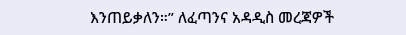እንጠይቃለን።” ለፈጣንና አዳዲስ መረጃዎች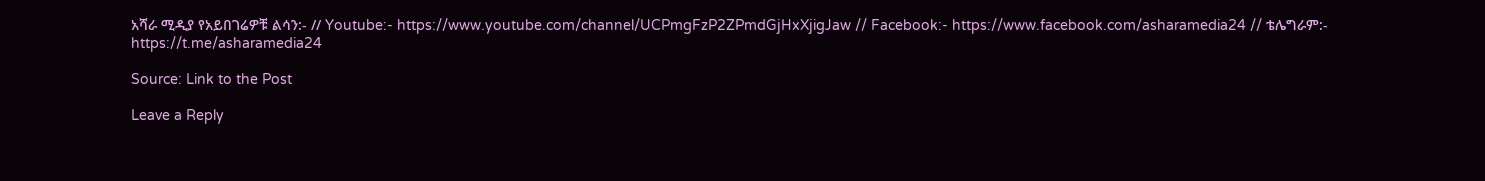አሻራ ሚዲያ የአይበገሬዎቹ ልሳን:- // Youtube:- https://www.youtube.com/channel/UCPmgFzP2ZPmdGjHxXjigJaw // Facebook:- https://www.facebook.com/asharamedia24 // ቴሌግራም:- https://t.me/asharamedia24

Source: Link to the Post

Leave a Reply